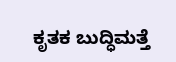ಕೃತಕ ಬುದ್ಧಿಮತ್ತೆ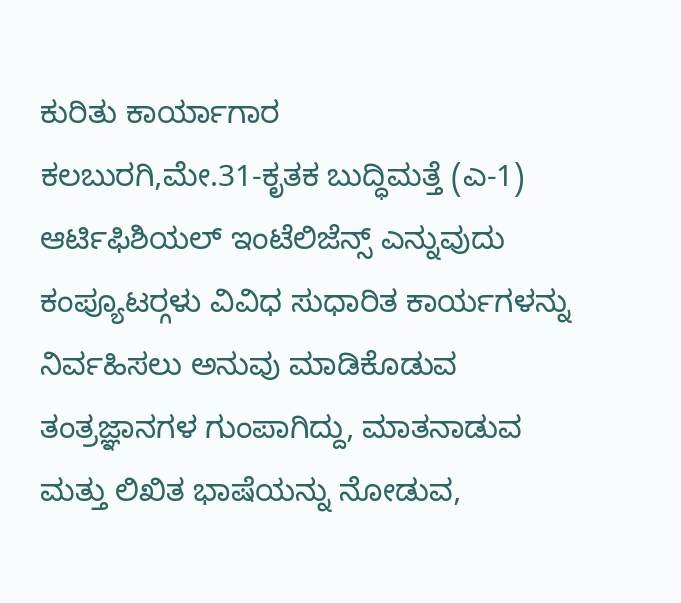ಕುರಿತು ಕಾರ್ಯಾಗಾರ
ಕಲಬುರಗಿ,ಮೇ.31-ಕೃತಕ ಬುದ್ಧಿಮತ್ತೆ (ಎ-1) ಆರ್ಟಿಫಿಶಿಯಲ್ ಇಂಟೆಲಿಜೆನ್ಸ್ ಎನ್ನುವುದು ಕಂಪ್ಯೂಟರ್‍ಗಳು ವಿವಿಧ ಸುಧಾರಿತ ಕಾರ್ಯಗಳನ್ನು ನಿರ್ವಹಿಸಲು ಅನುವು ಮಾಡಿಕೊಡುವ ತಂತ್ರಜ್ಞಾನಗಳ ಗುಂಪಾಗಿದ್ದು, ಮಾತನಾಡುವ ಮತ್ತು ಲಿಖಿತ ಭಾಷೆಯನ್ನು ನೋಡುವ,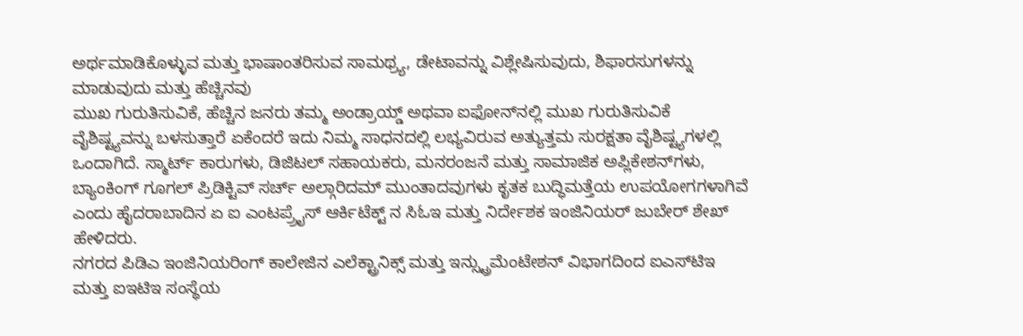ಅರ್ಥಮಾಡಿಕೊಳ್ಳುವ ಮತ್ತು ಭಾಷಾಂತರಿಸುವ ಸಾಮಥ್ರ್ಯ, ಡೇಟಾವನ್ನು ವಿಶ್ಲೇಷಿಸುವುದು, ಶಿಫಾರಸುಗಳನ್ನು ಮಾಡುವುದು ಮತ್ತು ಹೆಚ್ಚಿನವು
ಮುಖ ಗುರುತಿಸುವಿಕೆ, ಹೆಚ್ಚಿನ ಜನರು ತಮ್ಮ ಅಂಡ್ರಾಯ್ಡ್ ಅಥವಾ ಐಫೋನ್‍ನಲ್ಲಿ ಮುಖ ಗುರುತಿಸುವಿಕೆ ವೈಶಿಷ್ಟ್ಯವನ್ನು ಬಳಸುತ್ತಾರೆ ಏಕೆಂದರೆ ಇದು ನಿಮ್ಮ ಸಾಧನದಲ್ಲಿ ಲಭ್ಯವಿರುವ ಅತ್ಯುತ್ತಮ ಸುರಕ್ಷತಾ ವೈಶಿಷ್ಟ್ಯಗಳಲ್ಲಿ ಒಂದಾಗಿದೆ. ಸ್ಮಾರ್ಟ್ ಕಾರುಗಳು, ಡಿಜಿಟಲ್ ಸಹಾಯಕರು, ಮನರಂಜನೆ ಮತ್ತು ಸಾಮಾಜಿಕ ಅಪ್ಲಿಕೇಶನ್‍ಗಳು, ಬ್ಯಾಂಕಿಂಗ್ ಗೂಗಲ್ ಪ್ರಿಡಿಕ್ಟಿವ್ ಸರ್ಚ್ ಅಲ್ಗಾರಿದಮ್ ಮುಂತಾದವುಗಳು ಕೃತಕ ಬುದ್ಧಿಮತ್ತೆಯ ಉಪಯೋಗಗಳಾಗಿವೆ ಎಂದು ಹೈದರಾಬಾದಿನ ಏ ಐ ಎಂಟಪ್ರ್ರೈಸ್ ಆರ್ಕಿಟೆಕ್ಟ್ ನ ಸಿಓಇ ಮತ್ತು ನಿರ್ದೇಶಕ ಇಂಜಿನಿಯರ್ ಜುಬೇರ್ ಶೇಖ್ ಹೇಳಿದರು.
ನಗರದ ಪಿಡಿಎ ಇಂಜಿನಿಯರಿಂಗ್ ಕಾಲೇಜಿನ ಎಲೆಕ್ಟ್ರಾನಿಕ್ಸ್ ಮತ್ತು ಇನ್ಸ್ಟ್ರುಮೆಂಟೇಶನ್ ವಿಭಾಗದಿಂದ ಐಎಸ್‍ಟಿಇ ಮತ್ತು ಐಇಟಿಇ ಸಂಸ್ಥೆಯ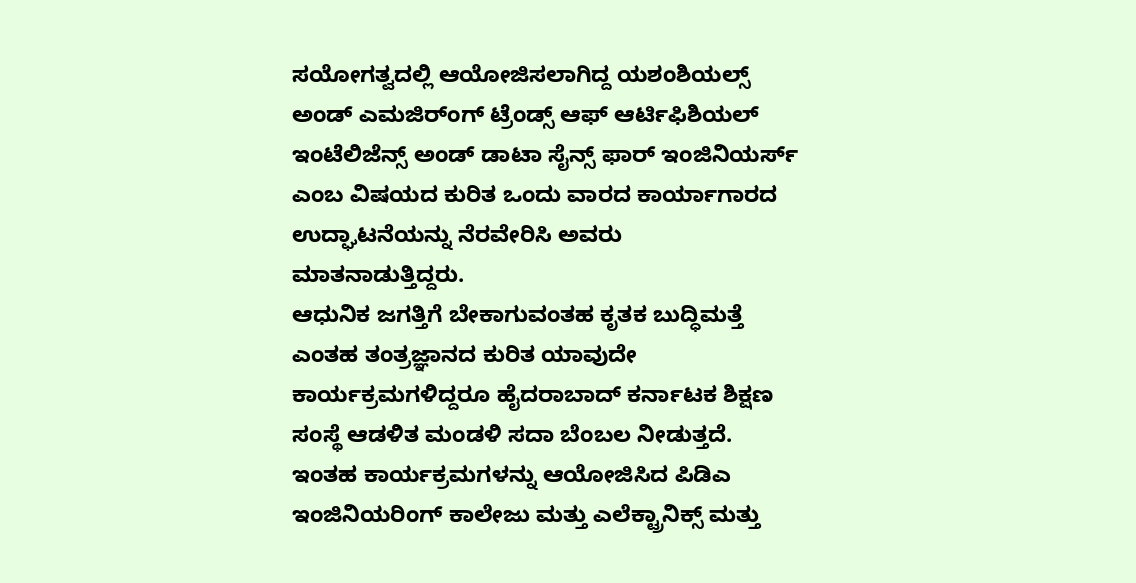ಸಯೋಗತ್ವದಲ್ಲಿ ಆಯೋಜಿಸಲಾಗಿದ್ದ ಯಶಂಶಿಯಲ್ಸ್ ಅಂಡ್ ಎಮಜಿರ್ಂಗ್ ಟ್ರೆಂಡ್ಸ್ ಆಫ್ ಆರ್ಟಿಫಿಶಿಯಲ್ ಇಂಟೆಲಿಜೆನ್ಸ್ ಅಂಡ್ ಡಾಟಾ ಸೈನ್ಸ್ ಫಾರ್ ಇಂಜಿನಿಯರ್ಸ್ ಎಂಬ ವಿಷಯದ ಕುರಿತ ಒಂದು ವಾರದ ಕಾರ್ಯಾಗಾರದ ಉದ್ಘಾಟನೆಯನ್ನು ನೆರವೇರಿಸಿ ಅವರು ಮಾತನಾಡುತ್ತಿದ್ದರು.
ಆಧುನಿಕ ಜಗತ್ತಿಗೆ ಬೇಕಾಗುವಂತಹ ಕೃತಕ ಬುದ್ಧಿಮತ್ತೆ ಎಂತಹ ತಂತ್ರಜ್ಞಾನದ ಕುರಿತ ಯಾವುದೇ ಕಾರ್ಯಕ್ರಮಗಳಿದ್ದರೂ ಹೈದರಾಬಾದ್ ಕರ್ನಾಟಕ ಶಿಕ್ಷಣ ಸಂಸ್ಥೆ ಆಡಳಿತ ಮಂಡಳಿ ಸದಾ ಬೆಂಬಲ ನೀಡುತ್ತದೆ. ಇಂತಹ ಕಾರ್ಯಕ್ರಮಗಳನ್ನು ಆಯೋಜಿಸಿದ ಪಿಡಿಎ ಇಂಜಿನಿಯರಿಂಗ್ ಕಾಲೇಜು ಮತ್ತು ಎಲೆಕ್ಟ್ರಾನಿಕ್ಸ್ ಮತ್ತು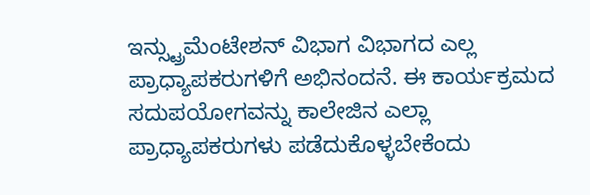ಇನ್ಸ್ಟ್ರುಮೆಂಟೇಶನ್ ವಿಭಾಗ ವಿಭಾಗದ ಎಲ್ಲ ಪ್ರಾಧ್ಯಾಪಕರುಗಳಿಗೆ ಅಭಿನಂದನೆ. ಈ ಕಾರ್ಯಕ್ರಮದ ಸದುಪಯೋಗವನ್ನು ಕಾಲೇಜಿನ ಎಲ್ಲಾ ಪ್ರಾಧ್ಯಾಪಕರುಗಳು ಪಡೆದುಕೊಳ್ಳಬೇಕೆಂದು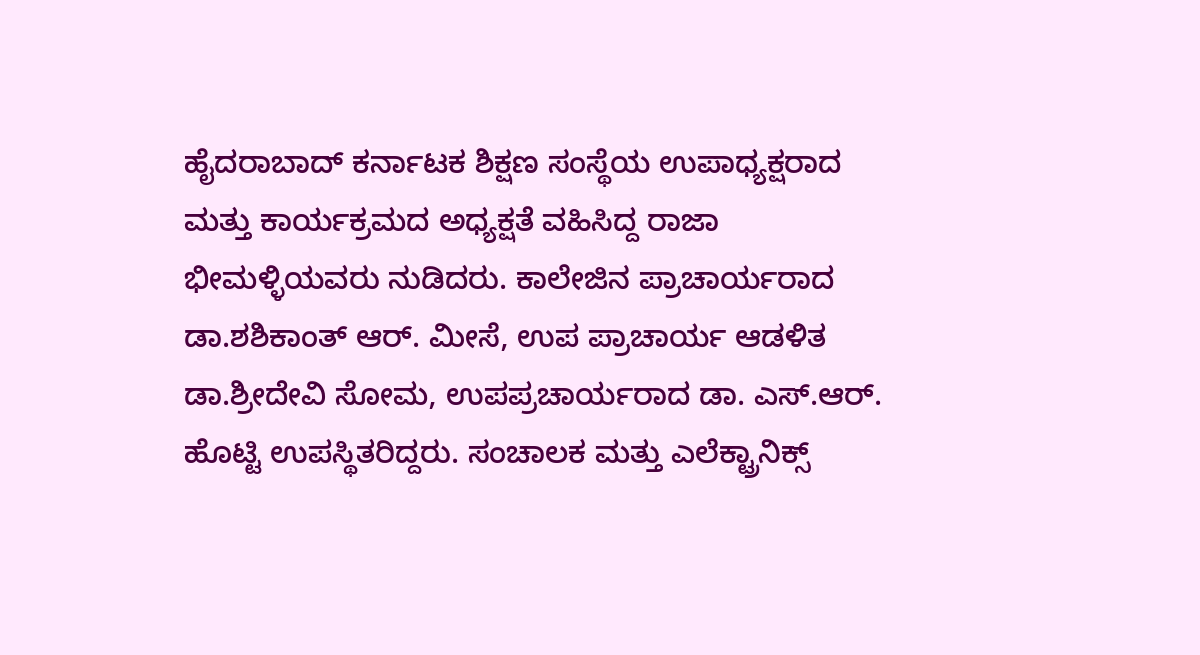ಹೈದರಾಬಾದ್ ಕರ್ನಾಟಕ ಶಿಕ್ಷಣ ಸಂಸ್ಥೆಯ ಉಪಾಧ್ಯಕ್ಷರಾದ ಮತ್ತು ಕಾರ್ಯಕ್ರಮದ ಅಧ್ಯಕ್ಷತೆ ವಹಿಸಿದ್ದ ರಾಜಾ ಭೀಮಳ್ಳಿಯವರು ನುಡಿದರು. ಕಾಲೇಜಿನ ಪ್ರಾಚಾರ್ಯರಾದ ಡಾ.ಶಶಿಕಾಂತ್ ಆರ್. ಮೀಸೆ, ಉಪ ಪ್ರಾಚಾರ್ಯ ಆಡಳಿತ ಡಾ.ಶ್ರೀದೇವಿ ಸೋಮ, ಉಪಪ್ರಚಾರ್ಯರಾದ ಡಾ. ಎಸ್.ಆರ್. ಹೊಟ್ಟಿ ಉಪಸ್ಥಿತರಿದ್ದರು. ಸಂಚಾಲಕ ಮತ್ತು ಎಲೆಕ್ಟ್ರಾನಿಕ್ಸ್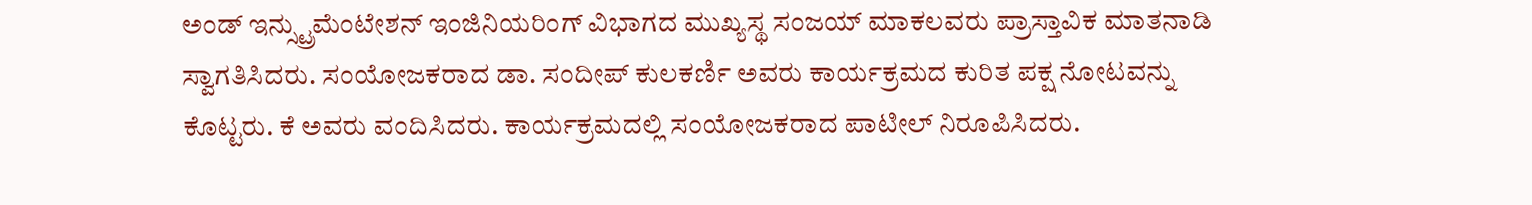ಅಂಡ್ ಇನ್ಸ್ಟ್ರುಮೆಂಟೇಶನ್ ಇಂಜಿನಿಯರಿಂಗ್ ವಿಭಾಗದ ಮುಖ್ಯಸ್ಥ ಸಂಜಯ್ ಮಾಕಲವರು ಪ್ರಾಸ್ತಾವಿಕ ಮಾತನಾಡಿ ಸ್ವಾಗತಿಸಿದರು. ಸಂಯೋಜಕರಾದ ಡಾ. ಸಂದೀಪ್ ಕುಲಕರ್ಣಿ ಅವರು ಕಾರ್ಯಕ್ರಮದ ಕುರಿತ ಪಕ್ಷ ನೋಟವನ್ನು ಕೊಟ್ಟರು. ಕೆ ಅವರು ವಂದಿಸಿದರು. ಕಾರ್ಯಕ್ರಮದಲ್ಲಿ ಸಂಯೋಜಕರಾದ ಪಾಟೀಲ್ ನಿರೂಪಿಸಿದರು.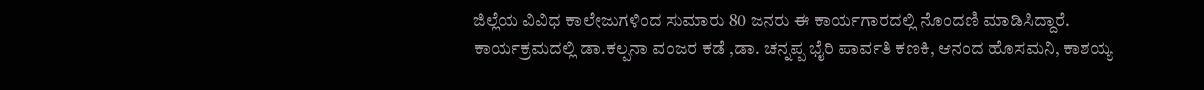ಜಿಲ್ಲೆಯ ವಿವಿಧ ಕಾಲೇಜುಗಳಿಂದ ಸುಮಾರು 80 ಜನರು ಈ ಕಾರ್ಯಗಾರದಲ್ಲಿ ನೊಂದಣಿ ಮಾಡಿಸಿದ್ದಾರೆ. ಕಾರ್ಯಕ್ರಮದಲ್ಲಿ ಡಾ.ಕಲ್ಪನಾ ವಂಜರ ಕಡೆ ,ಡಾ. ಚನ್ನಪ್ಪ ಭೈರಿ ಪಾರ್ವತಿ ಕಣಕಿ, ಆನಂದ ಹೊಸಮನಿ, ಕಾಶಯ್ಯ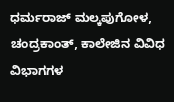ಧರ್ಮರಾಜ್ ಮಲ್ಕಪುಗೋಳ, ಚಂದ್ರಕಾಂತ್, ಕಾಲೇಜಿನ ವಿವಿಧ ವಿಭಾಗಗಳ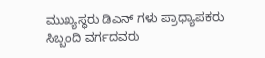ಮುಖ್ಯಸ್ಥರು ಡಿಎನ್ ಗಳು ಪ್ರಾಧ್ಯಾಪಕರು ಸಿಬ್ಬಂದಿ ವರ್ಗದವರು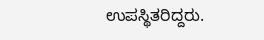ಉಪಸ್ಥಿತರಿದ್ದರು.